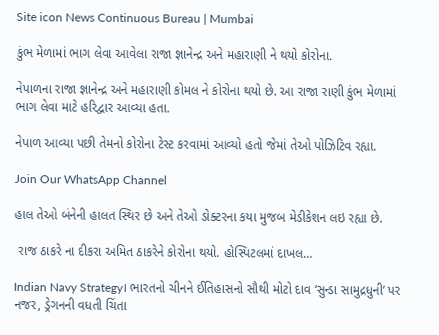Site icon News Continuous Bureau | Mumbai

કુંભ મેળામાં ભાગ લેવા આવેલા રાજા જ્ઞાનેન્દ્ર અને મહારાણી ને થયો કોરોના.

નેપાળના રાજા જ્ઞાનેન્દ્ર અને મહારાણી કોમલ ને કોરોના થયો છે. આ રાજા રાણી કુંભ મેળામાં ભાગ લેવા માટે હરિદ્વાર આવ્યા હતા.

નેપાળ આવ્યા પછી તેમનો કોરોના ટેસ્ટ કરવામાં આવ્યો હતો જેમાં તેઓ પોઝિટિવ રહ્યા.

Join Our WhatsApp Channel

હાલ તેઓ બંનેની હાલત સ્થિર છે અને તેઓ ડોક્ટરના કયા મુજબ મેડીકેશન લઇ રહ્યા છે.

 રાજ ઠાકરે ના દીકરા અમિત ઠાકરેને કોરોના થયો. હોસ્પિટલમાં દાખલ…

Indian Navy Strategy। ભારતનો ચીનને ઈતિહાસનો સૌથી મોટો દાવ ‘સુન્ડા સામુદ્રધુની’ પર નજર, ડ્રેગનની વધતી ચિંતા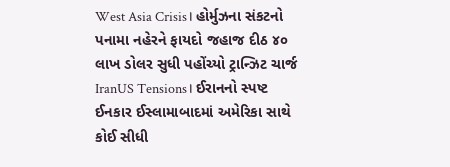West Asia Crisis। હોર્મુઝના સંકટનો પનામા નહેરને ફાયદો જહાજ દીઠ ૪૦ લાખ ડોલર સુધી પહોંચ્યો ટ્રાન્ઝિટ ચાર્જ
IranUS Tensions। ઈરાનનો સ્પષ્ટ ઈનકાર ઈસ્લામાબાદમાં અમેરિકા સાથે કોઈ સીધી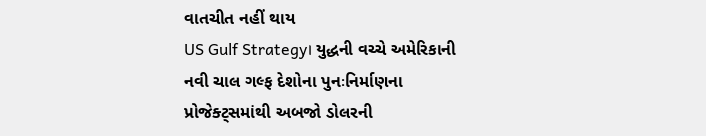વાતચીત નહીં થાય
US Gulf Strategy। યુદ્ધની વચ્ચે અમેરિકાની નવી ચાલ ગલ્ફ દેશોના પુનઃનિર્માણના પ્રોજેક્ટ્સમાંથી અબજો ડોલરની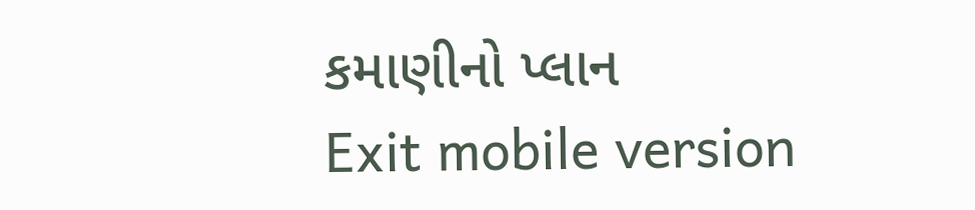કમાણીનો પ્લાન
Exit mobile version